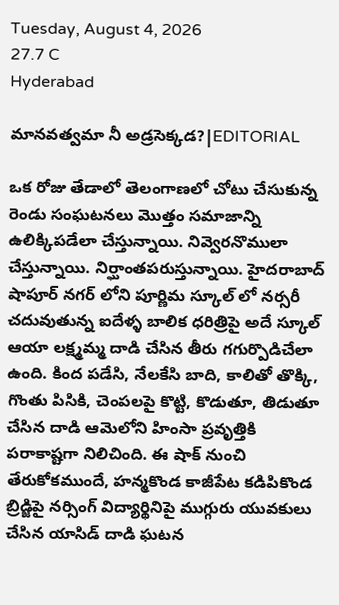Tuesday, August 4, 2026
27.7 C
Hyderabad

మానవత్వమా నీ అడ్రసెక్కడ?|EDITORIAL

ఒక రోజు తేడాలో తెలంగాణలో చోటు చేసుకున్న రెండు సంఘటనలు మొత్తం సమాజాన్ని ఉలిక్కిపడేలా చేస్తున్నాయి. నివ్వెరనొములా చేస్తున్నాయి. నిర్ఘాంతపరుస్తున్నాయి. హైదరాబాద్ షాపూర్ నగర్ లోని పూర్ణిమ స్కూల్ లో నర్సరీ చదువుతున్న ఐదేళ్ళ బాలిక ధరిత్రిపై అదే స్కూల్ ఆయా లక్ష్మమ్మ దాడి చేసిన తీరు గగుర్పొడిచేలా ఉంది. కింద పడేసి, నేలకేసి బాది, కాలితో తొక్కి, గొంతు పిసికి, చెంపలపై కొట్టి, కొడుతూ, తిడుతూ చేసిన దాడి ఆమెలోని హింసా ప్రవృత్తికి పరాకాష్టగా నిలిచింది. ఈ షాక్ నుంచి తేరుకోకముందే, హన్మకొండ కాజీపేట కడిపికొండ బ్రిడ్జిపై నర్సింగ్ విద్యార్థినిపై ముగ్గురు యువకులు చేసిన యాసిడ్ దాడి ఘటన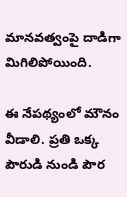మానవత్వంపై దాడిగా మిగిలిపోయింది.

ఈ నేపథ్యంలో మౌనం వీడాలి. ప్రతి ఒక్క పౌరుడి నుండి పౌర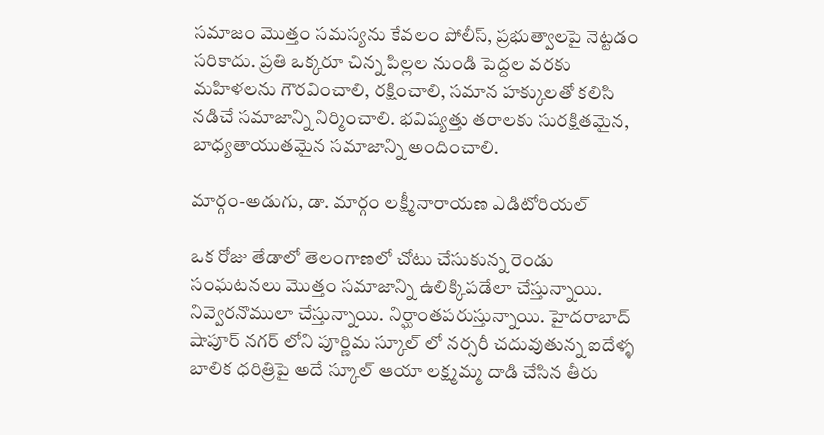సమాజం మొత్తం సమస్యను కేవలం పోలీస్‌, ప్రభుత్వాలపై నెట్టడం సరికాదు. ప్రతి ఒక్కరూ చిన్న పిల్లల నుండి పెద్దల వరకు మహిళలను గౌరవించాలి, రక్షించాలి, సమాన హక్కులతో కలిసి నడిచే సమాజాన్ని నిర్మించాలి. భవిష్యత్తు తరాలకు సురక్షితమైన, బాధ్యతాయుతమైన సమాజాన్ని అందించాలి.

మార్గం-అడుగు, డా. మార్గం లక్ష్మీనారాయణ ఎడిటోరియల్

ఒక రోజు తేడాలో తెలంగాణలో చోటు చేసుకున్న రెండు సంఘటనలు మొత్తం సమాజాన్ని ఉలిక్కిపడేలా చేస్తున్నాయి. నివ్వెరనొములా చేస్తున్నాయి. నిర్ఘాంతపరుస్తున్నాయి. హైదరాబాద్ షాపూర్ నగర్ లోని పూర్ణిమ స్కూల్ లో నర్సరీ చదువుతున్న ఐదేళ్ళ బాలిక ధరిత్రిపై అదే స్కూల్ ఆయా లక్ష్మమ్మ దాడి చేసిన తీరు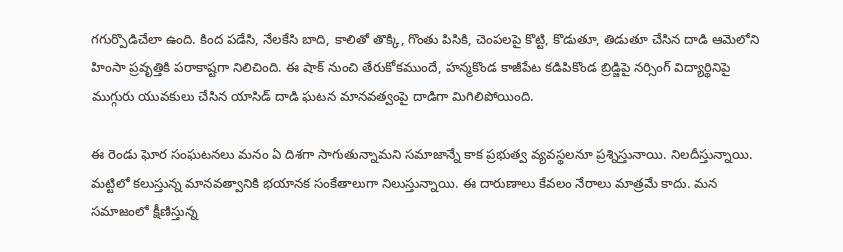గగుర్పొడిచేలా ఉంది. కింద పడేసి, నేలకేసి బాది, కాలితో తొక్కి, గొంతు పిసికి, చెంపలపై కొట్టి, కొడుతూ, తిడుతూ చేసిన దాడి ఆమెలోని హింసా ప్రవృత్తికి పరాకాష్టగా నిలిచింది. ఈ షాక్ నుంచి తేరుకోకముందే, హన్మకొండ కాజీపేట కడిపికొండ బ్రిడ్జిపై నర్సింగ్ విద్యార్థినిపై ముగ్గురు యువకులు చేసిన యాసిడ్ దాడి ఘటన మానవత్వంపై దాడిగా మిగిలిపోయింది.

ఈ రెండు ఘోర సంఘటనలు మనం ఏ దిశగా సాగుతున్నామని సమాజాన్నే కాక ప్రభుత్వ వ్యవస్థలనూ ప్రశ్నిస్తునాయి. నిలదీస్తున్నాయి. మట్టిలో కలుస్తున్న మానవత్వానికి భయానక సంకేతాలుగా నిలుస్తున్నాయి. ఈ దారుణాలు కేవలం నేరాలు మాత్రమే కాదు. మన సమాజంలో క్షీణిస్తున్న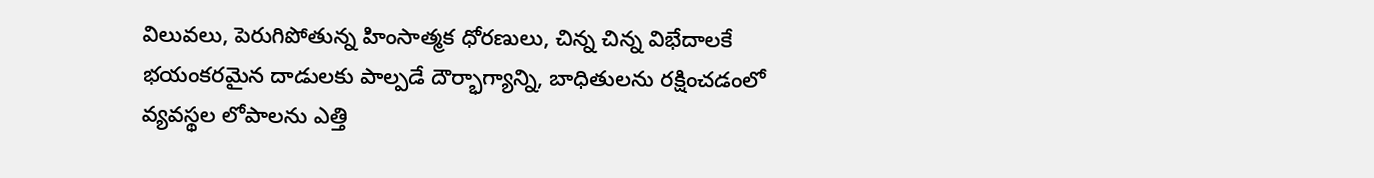విలువలు, పెరుగిపోతున్న హింసాత్మక ధోరణులు, చిన్న చిన్న విభేదాలకే భయంకరమైన దాడులకు పాల్పడే దౌర్భాగ్యాన్ని, బాధితులను రక్షించడంలో వ్యవస్థల లోపాలను ఎత్తి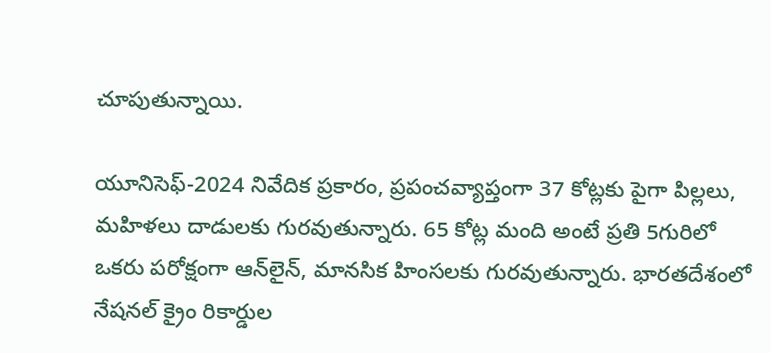చూపుతున్నాయి.

యూనిసెఫ్-2024 నివేదిక ప్రకారం, ప్రపంచవ్యాప్తంగా 37 కోట్లకు పైగా పిల్లలు, మహిళలు దాడులకు గురవుతున్నారు. 65 కోట్ల మంది అంటే ప్రతి 5గురిలో ఒకరు పరోక్షంగా ఆన్‌లైన్, మానసిక హింసలకు గురవుతున్నారు. భారతదేశంలో నేషనల్ క్రైం రికార్డుల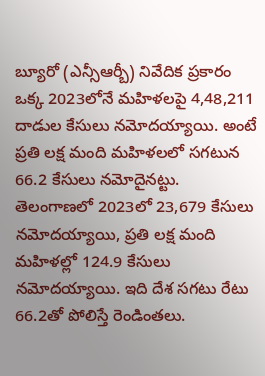బ్యూరో (ఎన్సీఆర్బీ) నివేదిక ప్రకారం ఒక్క 2023లోనే మహిళలపై 4,48,211 దాడుల కేసులు నమోదయ్యాయి. అంటే ప్రతి లక్ష మంది మహిళలలో సగటున 66.2 కేసులు నమోదైనట్టు. తెలంగాణలో 2023లో 23,679 కేసులు నమోదయ్యాయి, ప్రతి లక్ష మంది మహిళల్లో 124.9 కేసులు నమోదయ్యాయి. ఇది దేశ సగటు రేటు 66.2తో పోలిస్తే రెండింతలు.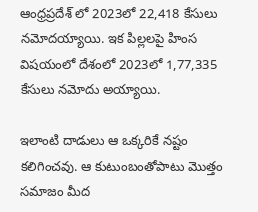ఆంధ్రప్రదేశ్ లో 2023లో 22,418 కేసులు నమోదయ్యాయి. ఇక పిల్లలపై హింస విషయంలో దేశంలో 2023లో 1,77,335 కేసులు నమోదు అయ్యాయి.

ఇలాంటి దాడులు ఆ ఒక్కరికే నష్టం కలిగించవు. ఆ కుటుంబంతోపాటు మొత్తం సమాజం మీద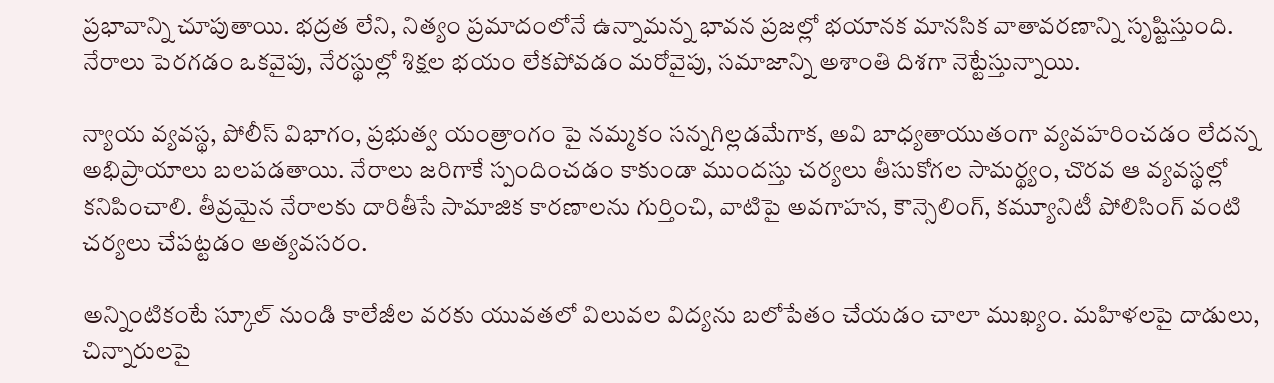ప్రభావాన్ని చూపుతాయి. భద్రత లేని, నిత్యం ప్రమాదంలోనే ఉన్నామన్న భావన ప్రజల్లో భయానక మానసిక వాతావరణాన్ని సృష్టిస్తుంది. నేరాలు పెరగడం ఒకవైపు, నేరస్థుల్లో శిక్షల భయం లేకపోవడం మరోవైపు, సమాజాన్ని అశాంతి దిశగా నెట్టేస్తున్నాయి.

న్యాయ వ్యవస్థ, పోలీస్ విభాగం, ప్రభుత్వ యంత్రాంగం పై నమ్మకం సన్నగిల్లడమేగాక, అవి బాధ్యతాయుతంగా వ్యవహరించడం లేదన్న అభిప్రాయాలు బలపడతాయి. నేరాలు జరిగాకే స్పందించడం కాకుండా ముందస్తు చర్యలు తీసుకోగల సామర్థ్యం, చొరవ ఆ వ్యవస్థల్లో కనిపించాలి. తీవ్రమైన నేరాలకు దారితీసే సామాజిక కారణాలను గుర్తించి, వాటిపై అవగాహన, కౌన్సెలింగ్, కమ్యూనిటీ పోలిసింగ్ వంటి చర్యలు చేపట్టడం అత్యవసరం.

అన్నింటికంటే స్కూల్ నుండి కాలేజీల వరకు యువతలో విలువల విద్యను బలోపేతం చేయడం చాలా ముఖ్యం. మహిళలపై దాడులు, చిన్నారులపై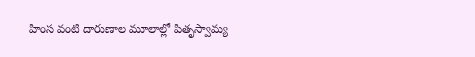హింస వంటి దారుణాల మూలాల్లో పితృస్వామ్య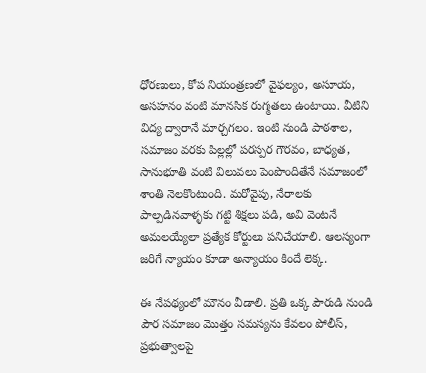ధోరణులు, కోప నియంత్రణలో వైఫల్యం, అసూయ, అసహనం వంటి మానసిక రుగ్మతలు ఉంటాయి. వీటిని విద్య ద్వారానే మార్చగలం. ఇంటి నుండి పాఠశాల, సమాజం వరకు పిల్లల్లో పరస్పర గౌరవం, బాధ్యత, సానుభూతి వంటి విలువలు పెంపొందితేనే సమాజంలో శాంతి నెలకొంటుంది. మరోవైపు, నేరాలకు పాల్పడినవాళ్ళకు గట్టి శిక్షలు పడి, అవి వెంటనే అమలయ్యేలా ప్రత్యేక కోర్టులు పనిచేయాలి. ఆలస్యంగా జరిగే న్యాయం కూడా అన్యాయం కిందే లెక్క.

ఈ నేపథ్యంలో మౌనం వీడాలి. ప్రతి ఒక్క పౌరుడి నుండి పౌర సమాజం మొత్తం సమస్యను కేవలం పోలీస్‌, ప్రభుత్వాలపై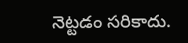నెట్టడం సరికాదు.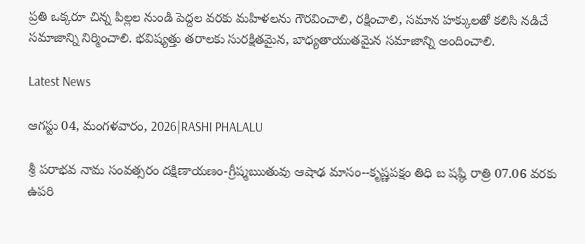ప్రతి ఒక్కరూ చిన్న పిల్లల నుండి పెద్దల వరకు మహిళలను గౌరవించాలి, రక్షించాలి, సమాన హక్కులతో కలిసి నడిచే సమాజాన్ని నిర్మించాలి. భవిష్యత్తు తరాలకు సురక్షితమైన, బాధ్యతాయుతమైన సమాజాన్ని అందించాలి.

Latest News

ఆగస్టు 04, మంగళవారం, 2026|RASHI PHALALU

శ్రీ పరాభవ నామ సంవత్సరం దక్షిణాయణం-గ్రీష్మఋతువు ఆషాఢ మాసం--కృష్ణపక్షం తిధి బ షష్ఠి రాత్రి 07.06 వరకు ఉపరి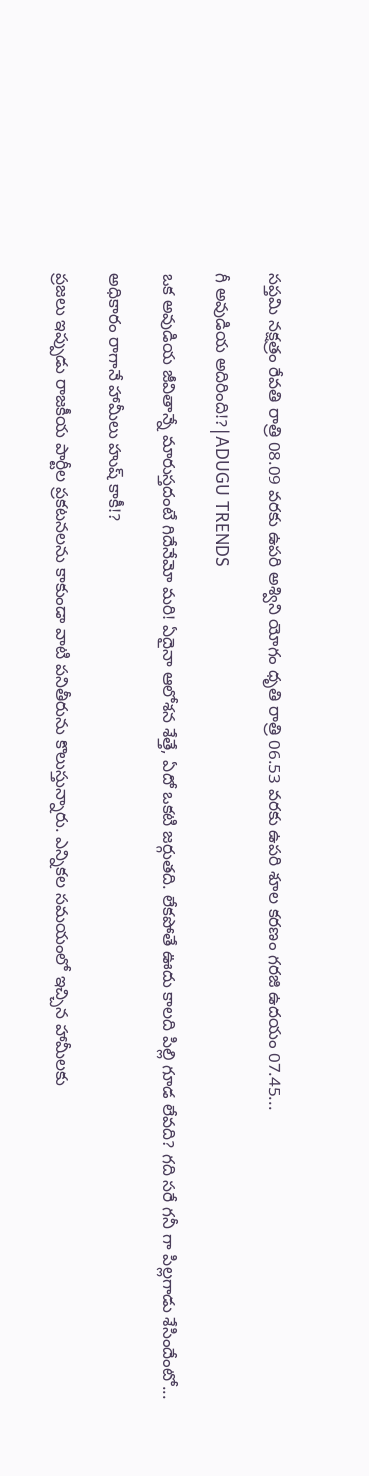సప్తమి నక్షత్రం రేవతి రాత్రి 08.09 వరకు ఉపరి అశ్విని యోగం ధృతి రాత్రి 06.53 వరకు ఉపరి శూల కరణం గరజి ఉదయం 07.45...

గీ అవుడియ అదిరింది!?|ADUGU TRENDS

ఒక అవుడియ జీవితాన్నే మారుస్తదంటే గిదేనేమో మరి! ఏదైనా ఆలోశన శేత్తే, ఏదో ఒకటి జర్గుతది. లేకపోతే ఊదు కాలది పిల్లి గూడ లేవది? గది సరే గనీ గా పిల్లగాడు శేసిందేంటో...

అధికారం రాగానే హామీలు హుష్ కాకీ!?

ప్రజలు ఇప్పుడు రాజకీయ పార్టీల ప్రకటనలను కాకుండా వాటి పనితీరును కొలుస్తున్నారు. ఎన్నికల సమయంలో ఇచ్చిన హామీలకు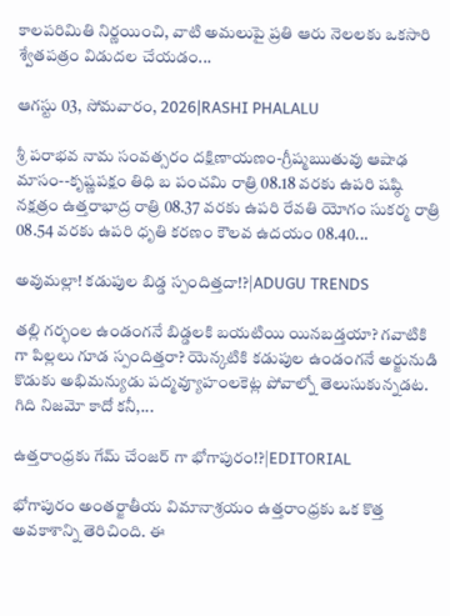కాలపరిమితి నిర్ణయించి, వాటి అమలుపై ప్రతి ఆరు నెలలకు ఒకసారి శ్వేతపత్రం విడుదల చేయడం...

ఆగస్టు 03, సోమవారం, 2026|RASHI PHALALU

శ్రీ పరాభవ నామ సంవత్సరం దక్షిణాయణం-గ్రీష్మఋతువు ఆషాఢ మాసం--కృష్ణపక్షం తిధి బ పంచమి రాత్రి 08.18 వరకు ఉపరి షష్ఠి నక్షత్రం ఉత్తరాభాద్ర రాత్రి 08.37 వరకు ఉపరి రేవతి యోగం సుకర్మ రాత్రి 08.54 వరకు ఉపరి ధృతి కరణం కౌలవ ఉదయం 08.40...

అవుమల్లా! కడుపుల బిడ్డ స్పందిత్తదా!?|ADUGU TRENDS

తల్లి గర్భంల ఉండంగనే బిడ్డలకి బయటియి యినబడ్తయా? గవాటికి గా పిల్లలు గూడ స్పందిత్తరా? యెన్కటికి కడుపుల ఉండంగనే అర్జునుడి కొడుకు అభిమన్యుడు పద్మవ్యూహంలకెట్ల పోవాల్నో తెలుసుకున్నడట. గిది నిజమో కాదో కనీ,...

ఉత్తరాంధ్రకు గేమ్ చేంజర్ గా భోగాపురం!?|EDITORIAL

భోగాపురం అంతర్జాతీయ విమానాశ్రయం ఉత్తరాంధ్రకు ఒక కొత్త అవకాశాన్ని తెరిచింది. ఈ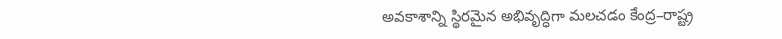అవకాశాన్ని స్థిరమైన అభివృద్ధిగా మలచడం కేంద్ర–రాష్ట్ర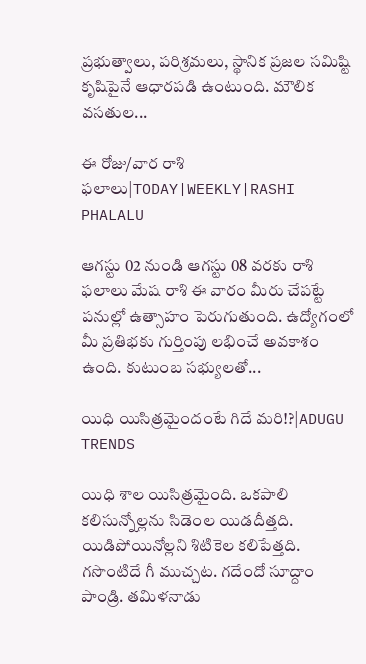ప్రభుత్వాలు, పరిశ్రమలు, స్థానిక ప్రజల సమిష్టి కృషిపైనే ఆధారపడి ఉంటుంది. మౌలిక వసతుల...

ఈ రోజు/వార రాశి ఫలాలు|TODAY|WEEKLY|RASHI PHALALU

ఆగస్టు 02 నుండి ఆగస్టు 08 వరకు రాశి ఫలాలు మేష రాశి ఈ వారం మీరు చేపట్టే పనుల్లో ఉత్సాహం పెరుగుతుంది. ఉద్యోగంలో మీ ప్రతిభకు గుర్తింపు లభించే అవకాశం ఉంది. కుటుంబ సభ్యులతో...

యిధి యిసిత్రమైందంటే గిదే మరి!?|ADUGU TRENDS

యిధి శాల యిసిత్రమైంది. ఒకపాలి కలిసున్నోల్లను సిడెంల యిడదీత్తది. యిడిపోయినోల్లని శిటికెల కలిపేత్తది. గసొంటిదే గీ ముచ్చట. గదేందో సూద్దాం పాండ్రి. తమిళనాడు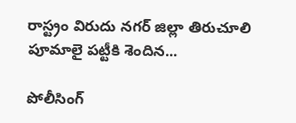రాస్ట్రం విరుదు నగర్ జిల్లా తిరుచూలి పూమాలై పట్టీకి శెందిన...

పోలీసింగ్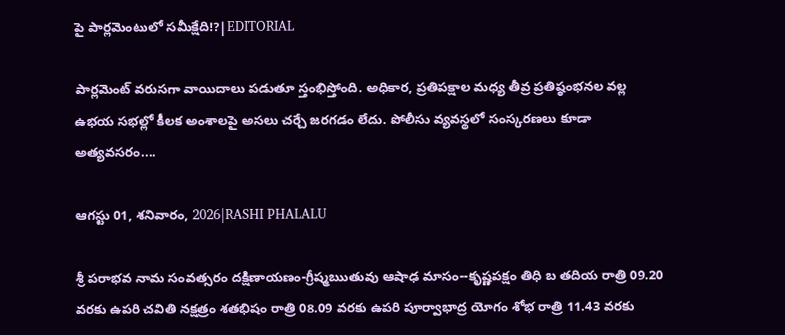పై పార్లమెంటులో సమీక్షేది!?|EDITORIAL

పార్లమెంట్ వరుసగా వాయిదాలు పడుతూ స్తంభిస్తోంది. అధికార, ప్రతిపక్షాల మధ్య తీవ్ర ప్రతిష్ఠంభనల వల్ల ఉభయ సభల్లో కీలక అంశాలపై అసలు చర్చే జరగడం లేదు. పోలీసు వ్యవస్థలో సంస్కరణలు కూడా అత్యవసరం....

ఆగస్టు 01, శనివారం, 2026|RASHI PHALALU

శ్రీ పరాభవ నామ సంవత్సరం దక్షిణాయణం-గ్రీష్మఋతువు ఆషాఢ మాసం--కృష్ణపక్షం తిధి బ తదియ రాత్రి 09.20 వరకు ఉపరి చవితి నక్షత్రం శతభిషం రాత్రి 08.09 వరకు ఉపరి పూర్వాభాద్ర యోగం శోభ రాత్రి 11.43 వరకు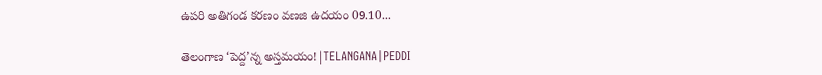ఉపరి అతిగండ కరణం వణజి ఉదయం 09.10...

తెలంగాణ ‘పెద్ద’న్న అస్తమయం!|TELANGANA|PEDDI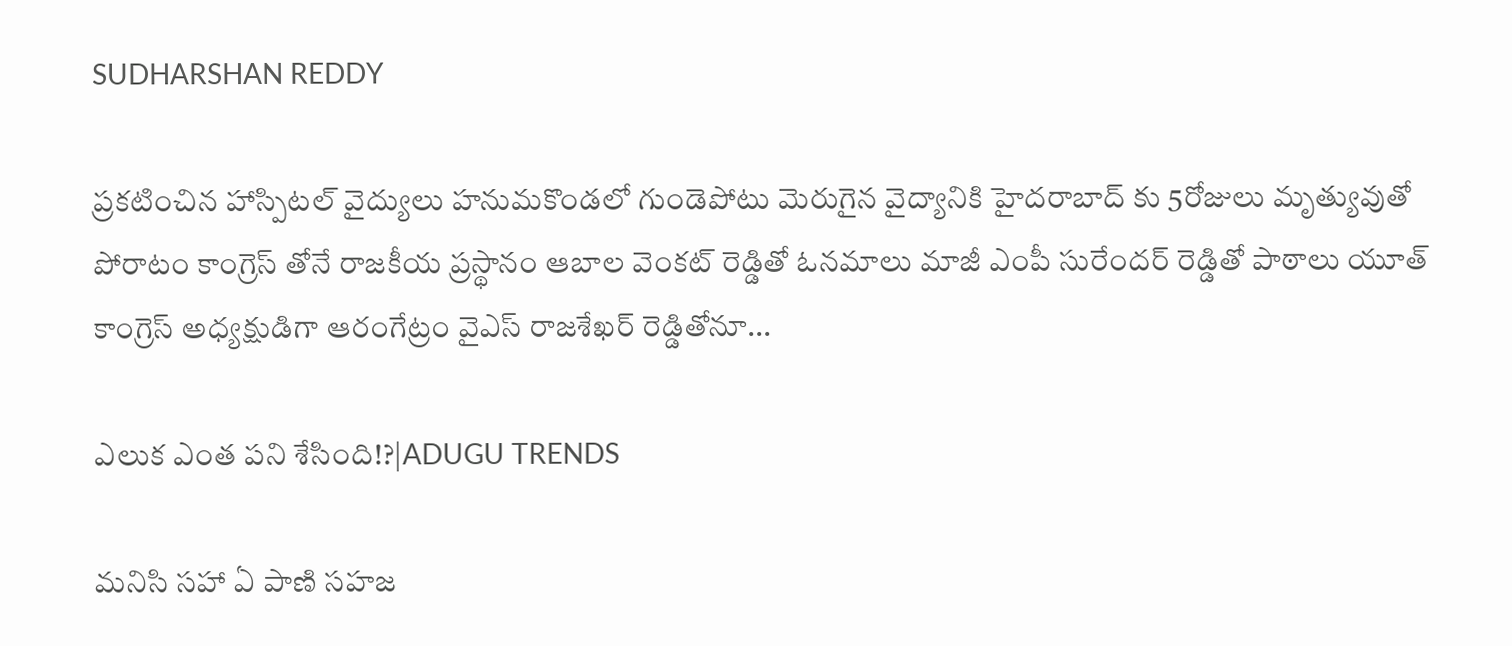SUDHARSHAN REDDY

ప్రకటించిన హాస్పిటల్ వైద్యులు హనుమకొండలో గుండెపోటు మెరుగైన వైద్యానికి హైదరాబాద్ కు 5రోజులు మృత్యువుతో పోరాటం కాంగ్రెస్ తోనే రాజకీయ ప్రస్థానం ఆబాల వెంకట్ రెడ్డితో ఓనమాలు మాజీ ఎంపీ సురేందర్ రెడ్డితో పాఠాలు యూత్ కాంగ్రెస్ అధ్యక్షుడిగా ఆరంగేట్రం వైఎస్ రాజశేఖర్ రెడ్డితోనూ...

ఎలుక ఎంత పని శేసింది!?|ADUGU TRENDS

మనిసి సహా ఏ పాణి సహజ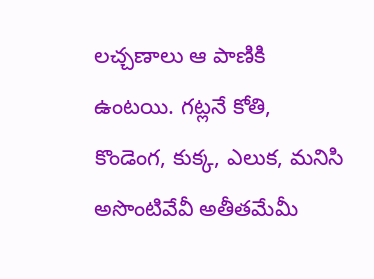లచ్చణాలు ఆ పాణికి ఉంటయి. గట్లనే కోతి, కొండెంగ, కుక్క, ఎలుక, మనిసి అసొంటివేవీ అతీతమేమీ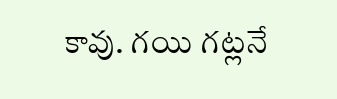కావు. గయి గట్లనే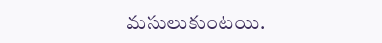మసులుకుంటయి.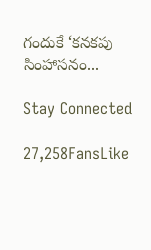గందుకే ‘కనకపు సింహాసనం...

Stay Connected

27,258FansLike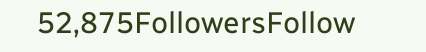52,875FollowersFollow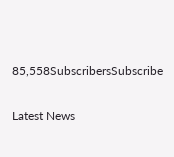85,558SubscribersSubscribe

Latest News